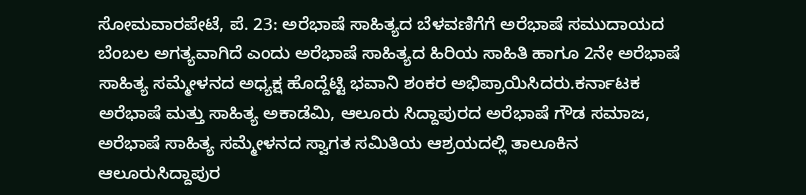ಸೋಮವಾರಪೇಟೆ, ಪೆ. 23: ಅರೆಭಾಷೆ ಸಾಹಿತ್ಯದ ಬೆಳವಣಿಗೆಗೆ ಅರೆಭಾಷೆ ಸಮುದಾಯದ ಬೆಂಬಲ ಅಗತ್ಯವಾಗಿದೆ ಎಂದು ಅರೆಭಾಷೆ ಸಾಹಿತ್ಯದ ಹಿರಿಯ ಸಾಹಿತಿ ಹಾಗೂ 2ನೇ ಅರೆಭಾಷೆ ಸಾಹಿತ್ಯ ಸಮ್ಮೇಳನದ ಅಧ್ಯಕ್ಷ ಹೊದ್ದೆಟ್ಟಿ ಭವಾನಿ ಶಂಕರ ಅಭಿಪ್ರಾಯಿಸಿದರು.ಕರ್ನಾಟಕ ಅರೆಭಾಷೆ ಮತ್ತು ಸಾಹಿತ್ಯ ಅಕಾಡೆಮಿ, ಆಲೂರು ಸಿದ್ದಾಪುರದ ಅರೆಭಾಷೆ ಗೌಡ ಸಮಾಜ, ಅರೆಭಾಷೆ ಸಾಹಿತ್ಯ ಸಮ್ಮೇಳನದ ಸ್ವಾಗತ ಸಮಿತಿಯ ಆಶ್ರಯದಲ್ಲಿ ತಾಲೂಕಿನ ಆಲೂರುಸಿದ್ದಾಪುರ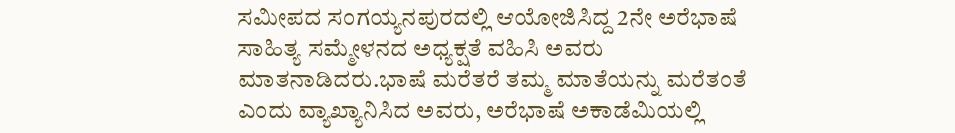ಸಮೀಪದ ಸಂಗಯ್ಯನಪುರದಲ್ಲಿ ಆಯೋಜಿಸಿದ್ದ 2ನೇ ಅರೆಭಾಷೆ ಸಾಹಿತ್ಯ ಸಮ್ಮೇಳನದ ಅಧ್ಯಕ್ಷತೆ ವಹಿಸಿ ಅವರು ಮಾತನಾಡಿದರು.ಭಾಷೆ ಮರೆತರೆ ತಮ್ಮ ಮಾತೆಯನ್ನು ಮರೆತಂತೆ ಎಂದು ವ್ಯಾಖ್ಯಾನಿಸಿದ ಅವರು, ಅರೆಭಾಷೆ ಅಕಾಡೆಮಿಯಲ್ಲಿ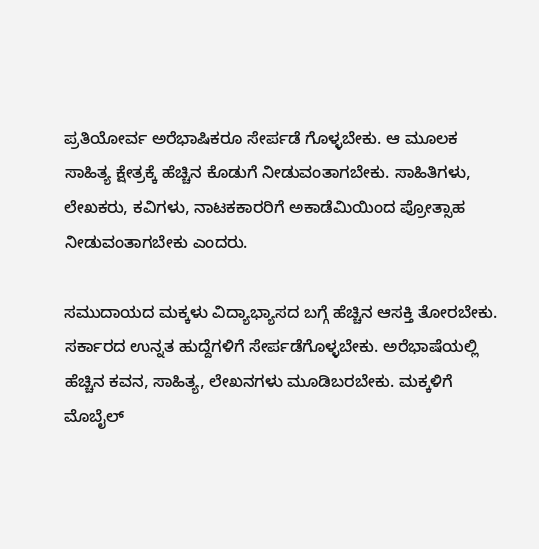ಪ್ರತಿಯೋರ್ವ ಅರೆಭಾಷಿಕರೂ ಸೇರ್ಪಡೆ ಗೊಳ್ಳಬೇಕು. ಆ ಮೂಲಕ ಸಾಹಿತ್ಯ ಕ್ಷೇತ್ರಕ್ಕೆ ಹೆಚ್ಚಿನ ಕೊಡುಗೆ ನೀಡುವಂತಾಗಬೇಕು. ಸಾಹಿತಿಗಳು, ಲೇಖಕರು, ಕವಿಗಳು, ನಾಟಕಕಾರರಿಗೆ ಅಕಾಡೆಮಿಯಿಂದ ಪ್ರೋತ್ಸಾಹ ನೀಡುವಂತಾಗಬೇಕು ಎಂದರು.

ಸಮುದಾಯದ ಮಕ್ಕಳು ವಿದ್ಯಾಭ್ಯಾಸದ ಬಗ್ಗೆ ಹೆಚ್ಚಿನ ಆಸಕ್ತಿ ತೋರಬೇಕು. ಸರ್ಕಾರದ ಉನ್ನತ ಹುದ್ದೆಗಳಿಗೆ ಸೇರ್ಪಡೆಗೊಳ್ಳಬೇಕು. ಅರೆಭಾಷೆಯಲ್ಲಿ ಹೆಚ್ಚಿನ ಕವನ, ಸಾಹಿತ್ಯ, ಲೇಖನಗಳು ಮೂಡಿಬರಬೇಕು. ಮಕ್ಕಳಿಗೆ ಮೊಬೈಲ್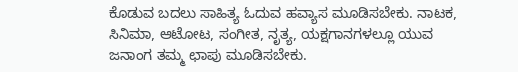ಕೊಡುವ ಬದಲು ಸಾಹಿತ್ಯ ಓದುವ ಹವ್ಯಾಸ ಮೂಡಿಸಬೇಕು. ನಾಟಕ, ಸಿನಿಮಾ, ಆಟೋಟ, ಸಂಗೀತ, ನೃತ್ಯ, ಯಕ್ಷಗಾನಗಳಲ್ಲೂ ಯುವ ಜನಾಂಗ ತಮ್ಮ ಛಾಪು ಮೂಡಿಸಬೇಕು.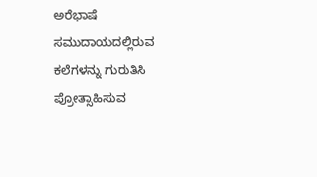ಅರೆಭಾಷೆ ಸಮುದಾಯದಲ್ಲಿರುವ ಕಲೆಗಳನ್ನು ಗುರುತಿಸಿ ಪ್ರೋತ್ಸಾಹಿಸುವ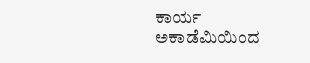ಕಾರ್ಯ ಅಕಾಡೆಮಿಯಿಂದ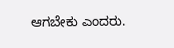ಆಗಬೇಕು ಎಂದರು.